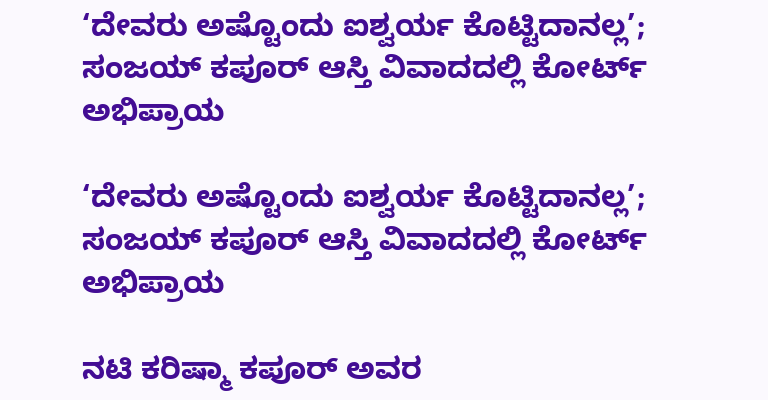‘ದೇವರು ಅಷ್ಟೊಂದು ಐಶ್ವರ್ಯ ಕೊಟ್ಟಿದಾನಲ್ಲ’; ಸಂಜಯ್ ಕಪೂರ್ ಆಸ್ತಿ ವಿವಾದದಲ್ಲಿ ಕೋರ್ಟ್ ಅಭಿಪ್ರಾಯ

‘ದೇವರು ಅಷ್ಟೊಂದು ಐಶ್ವರ್ಯ ಕೊಟ್ಟಿದಾನಲ್ಲ’; ಸಂಜಯ್ ಕಪೂರ್ ಆಸ್ತಿ ವಿವಾದದಲ್ಲಿ ಕೋರ್ಟ್ ಅಭಿಪ್ರಾಯ

ನಟಿ ಕರಿಷ್ಮಾ ಕಪೂರ್ ಅವರ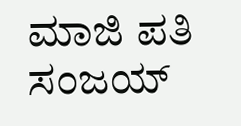ಮಾಜಿ ಪತಿ ಸಂಜಯ್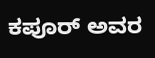ಕಪೂರ್ ಅವರ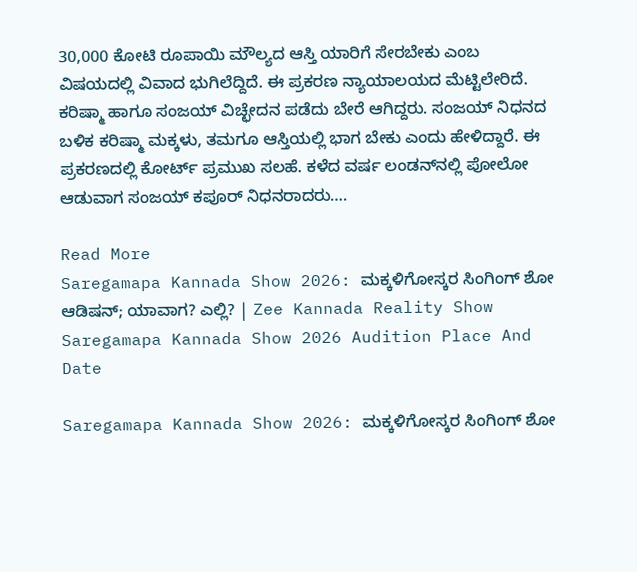30,000 ಕೋಟಿ ರೂಪಾಯಿ ಮೌಲ್ಯದ ಆಸ್ತಿ ಯಾರಿಗೆ ಸೇರಬೇಕು ಎಂಬ ವಿಷಯದಲ್ಲಿ ವಿವಾದ ಭುಗಿಲೆದ್ದಿದೆ. ಈ ಪ್ರಕರಣ ನ್ಯಾಯಾಲಯದ ಮೆಟ್ಟಿಲೇರಿದೆ. ಕರಿಷ್ಮಾ ಹಾಗೂ ಸಂಜಯ್ ವಿಚ್ಛೇದನ ಪಡೆದು ಬೇರೆ ಆಗಿದ್ದರು. ಸಂಜಯ್ ನಿಧನದ ಬಳಿಕ ಕರಿಷ್ಮಾ ಮಕ್ಕಳು, ತಮಗೂ ಆಸ್ತಿಯಲ್ಲಿ ಭಾಗ ಬೇಕು ಎಂದು ಹೇಳಿದ್ದಾರೆ. ಈ ಪ್ರಕರಣದಲ್ಲಿ ಕೋರ್ಟ್ ಪ್ರಮುಖ ಸಲಹೆ. ಕಳೆದ ವರ್ಷ ಲಂಡನ್‌ನಲ್ಲಿ ಪೋಲೋ ಆಡುವಾಗ ಸಂಜಯ್ ಕಪೂರ್ ನಿಧನರಾದರು….

Read More
Saregamapa Kannada Show 2026: ಮಕ್ಕಳಿಗೋಸ್ಕರ ಸಿಂಗಿಂಗ್‌ ಶೋ ಆಡಿಷನ್‌; ಯಾವಾಗ? ಎಲ್ಲಿ? | Zee Kannada Reality Show Saregamapa Kannada Show 2026 Audition Place And Date

Saregamapa Kannada Show 2026: ಮಕ್ಕಳಿಗೋಸ್ಕರ ಸಿಂಗಿಂಗ್‌ ಶೋ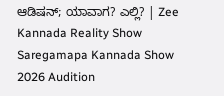ಆಡಿಷನ್‌; ಯಾವಾಗ? ಎಲ್ಲಿ? | Zee Kannada Reality Show Saregamapa Kannada Show 2026 Audition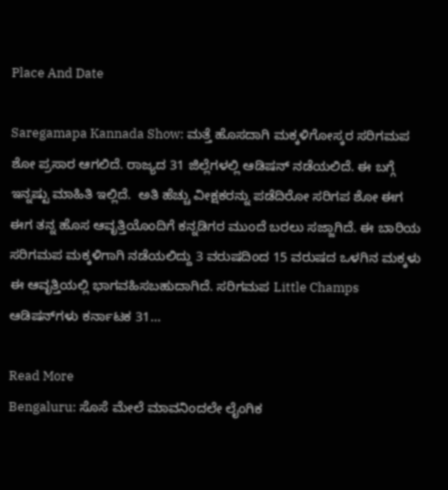Place And Date

Saregamapa Kannada Show: ಮತ್ತೆ ಹೊಸದಾಗಿ ಮಕ್ಕಳಿಗೋಸ್ಕರ ಸರಿಗಮಪ ಶೋ ಪ್ರಸಾರ ಆಗಲಿದೆ. ರಾಜ್ಯದ 31 ಜಿಲ್ಲೆಗಳಲ್ಲಿ ಆಡಿಷನ್ ನಡೆಯಲಿದೆ. ಈ ಬಗ್ಗೆ ಇನ್ನಷ್ಟು ಮಾಹಿತಿ ಇಲ್ಲಿದೆ.  ಅತಿ ಹೆಚ್ಚು ವೀಕ್ಷಕರನ್ನು ಪಡೆದಿರೋ ಸರಿಗಪ ಶೋ ಈಗ ಈಗ ತನ್ನ ಹೊಸ ಆವೃತ್ತಿಯೊಂದಿಗೆ ಕನ್ನಡಿಗರ ಮುಂದೆ ಬರಲು ಸಜ್ಜಾಗಿದೆ. ಈ ಬಾರಿಯ ಸರಿಗಮಪ ಮಕ್ಕಳಿಗಾಗಿ ನಡೆಯಲಿದ್ದು 3 ವರುಷದಿಂದ 15 ವರುಷದ ಒಳಗಿನ ಮಕ್ಕಳು ಈ ಆವೃತ್ತಿಯಲ್ಲಿ ಭಾಗವಹಿಸಬಹುದಾಗಿದೆ. ಸರಿಗಮಪ Little Champs ಆಡಿಷನ್‌ಗಳು ಕರ್ನಾಟಕ 31…

Read More
Bengaluru: ಸೊಸೆ ಮೇಲೆ ಮಾವನಿಂದಲೇ ಲೈಂಗಿಕ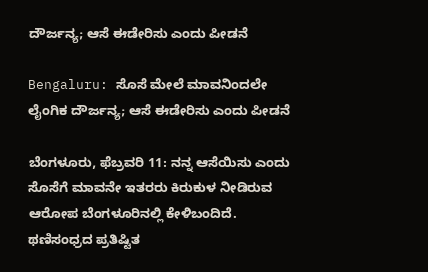ದೌರ್ಜನ್ಯ; ಆಸೆ ಈಡೇರಿಸು ಎಂದು ಪೀಡನೆ

Bengaluru: ಸೊಸೆ ಮೇಲೆ ಮಾವನಿಂದಲೇ ಲೈಂಗಿಕ ದೌರ್ಜನ್ಯ; ಆಸೆ ಈಡೇರಿಸು ಎಂದು ಪೀಡನೆ

ಬೆಂಗಳೂರು, ಫೆಬ್ರವರಿ 11: ನನ್ನ ಆಸೆಯಿಸು ಎಂದು ಸೊಸೆಗೆ ಮಾವನೇ ಇತರರು ಕಿರುಕುಳ ನೀಡಿರುವ ಆರೋಪ ಬೆಂಗಳೂರಿನಲ್ಲಿ ಕೇಳಿಬಂದಿದೆ. ಥಣಿಸಂಧ್ರದ ಪ್ರತಿಷ್ಟಿತ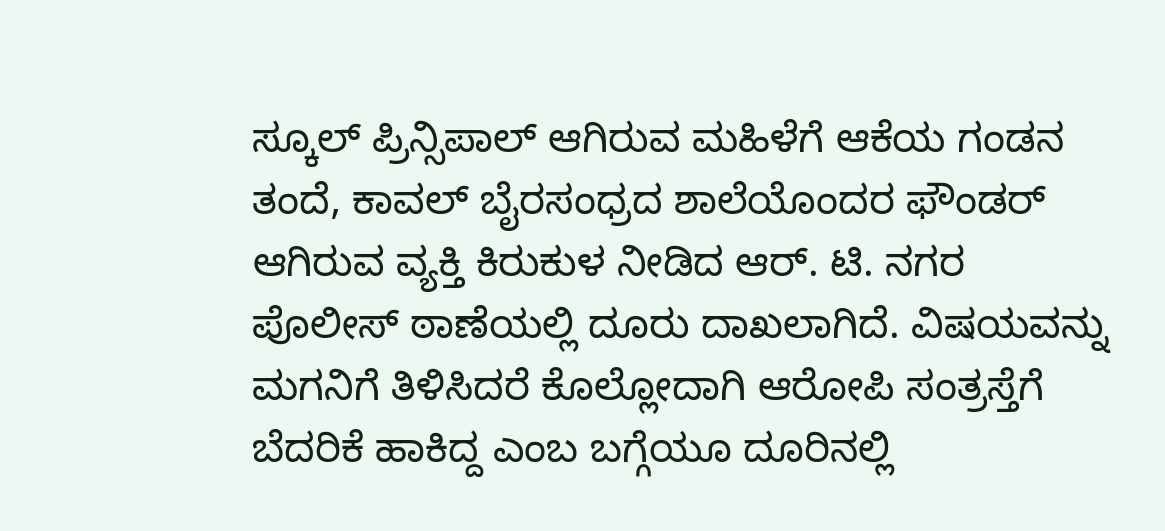ಸ್ಕೂಲ್ ಪ್ರಿನ್ಸಿಪಾಲ್ ಆಗಿರುವ ಮಹಿಳೆಗೆ ಆಕೆಯ ಗಂಡನ ತಂದೆ, ಕಾವಲ್ ಬೈರಸಂಧ್ರದ ಶಾಲೆಯೊಂದರ ಫೌಂಡರ್ ಆಗಿರುವ ವ್ಯಕ್ತಿ ಕಿರುಕುಳ ನೀಡಿದ ಆರ್. ಟಿ. ನಗರ ಪೊಲೀಸ್ ಠಾಣೆಯಲ್ಲಿ ದೂರು ದಾಖಲಾಗಿದೆ. ವಿಷಯವನ್ನು ಮಗನಿಗೆ ತಿಳಿಸಿದರೆ ಕೊಲ್ಲೋದಾಗಿ ಆರೋಪಿ ಸಂತ್ರಸ್ತೆಗೆ ಬೆದರಿಕೆ ಹಾಕಿದ್ದ ಎಂಬ ಬಗ್ಗೆಯೂ ದೂರಿನಲ್ಲಿ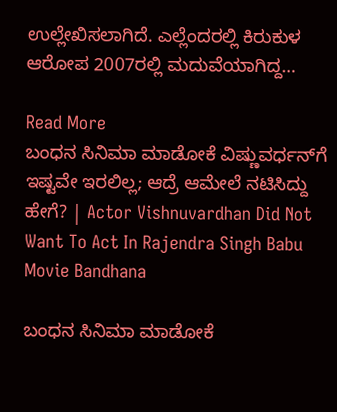ಉಲ್ಲೇಖಿಸಲಾಗಿದೆ. ಎಲ್ಲೆಂದರಲ್ಲಿ ಕಿರುಕುಳ ಆರೋಪ 2007ರಲ್ಲಿ ಮದುವೆಯಾಗಿದ್ದ…

Read More
ಬಂಧನ ಸಿನಿಮಾ ಮಾಡೋಕೆ ವಿಷ್ಣುವರ್ಧನ್‌ಗೆ ಇಷ್ಟವೇ ಇರಲಿಲ್ಲ; ಆದ್ರೆ ಆಮೇಲೆ ನಟಿಸಿದ್ದು ಹೇಗೆ? | Actor Vishnuvardhan Did Not Want To Act In Rajendra Singh Babu Movie Bandhana

ಬಂಧನ ಸಿನಿಮಾ ಮಾಡೋಕೆ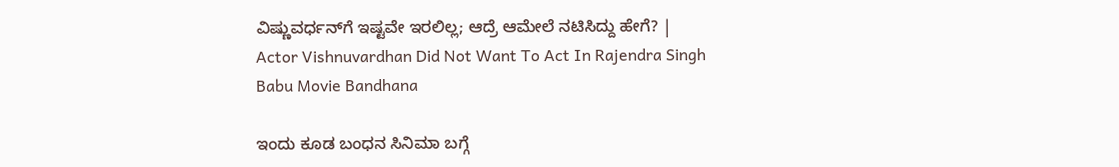ವಿಷ್ಣುವರ್ಧನ್‌ಗೆ ಇಷ್ಟವೇ ಇರಲಿಲ್ಲ; ಆದ್ರೆ ಆಮೇಲೆ ನಟಿಸಿದ್ದು ಹೇಗೆ? | Actor Vishnuvardhan Did Not Want To Act In Rajendra Singh Babu Movie Bandhana

ಇಂದು ಕೂಡ ಬಂಧನ ಸಿನಿಮಾ ಬಗ್ಗೆ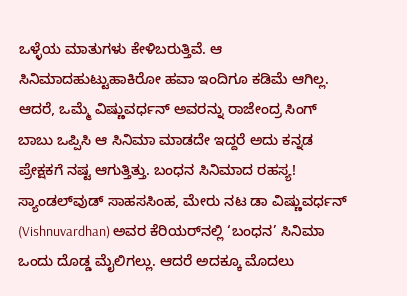ಒಳ್ಳೆಯ ಮಾತುಗಳು ಕೇಳಿಬರುತ್ತಿವೆ. ಆ ಸಿನಿಮಾದಹುಟ್ಟುಹಾಕಿರೋ ಹವಾ ಇಂದಿಗೂ ಕಡಿಮೆ ಆಗಿಲ್ಲ. ಆದರೆ, ಒಮ್ಮೆ ವಿಷ್ಣುವರ್ಧನ್ ಅವರನ್ನು ರಾಜೇಂದ್ರ ಸಿಂಗ್ ಬಾಬು ಒಪ್ಪಿಸಿ ಆ ಸಿನಿಮಾ ಮಾಡದೇ ಇದ್ದರೆ ಅದು ಕನ್ನಡ ಪ್ರೇಕ್ಷಕಗೆ ನಷ್ಟ ಆಗುತ್ತಿತ್ತು. ಬಂಧನ ಸಿನಿಮಾದ ರಹಸ್ಯ! ಸ್ಯಾಂಡಲ್‌ವುಡ್ ಸಾಹಸಸಿಂಹ, ಮೇರು ನಟ ಡಾ ವಿಷ್ಣುವರ್ಧನ್ (Vishnuvardhan) ಅವರ ಕೆರಿಯರ್‌ನಲ್ಲಿ ‘ಬಂಧನ’ ಸಿನಿಮಾ ಒಂದು ದೊಡ್ಡ ಮೈಲಿಗಲ್ಲು. ಆದರೆ ಅದಕ್ಕೂ ಮೊದಲು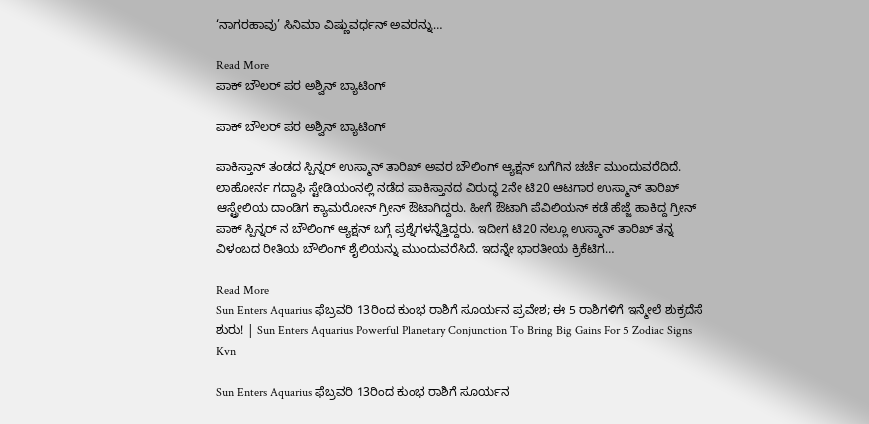‘ನಾಗರಹಾವು’ ಸಿನಿಮಾ ವಿಷ್ಣುವರ್ಧನ್ ಅವರನ್ನು…

Read More
ಪಾಕ್ ಬೌಲರ್ ಪರ ಅಶ್ವಿನ್ ಬ್ಯಾಟಿಂಗ್

ಪಾಕ್ ಬೌಲರ್ ಪರ ಅಶ್ವಿನ್ ಬ್ಯಾಟಿಂಗ್

ಪಾಕಿಸ್ತಾನ್ ತಂಡದ ಸ್ಪಿನ್ನರ್ ಉಸ್ಮಾನ್ ತಾರಿಖ್ ಅವರ ಬೌಲಿಂಗ್ ಆ್ಯಕ್ಷನ್ ಬಗೆಗಿನ ಚರ್ಚೆ ಮುಂದುವರೆದಿದೆ. ಲಾಹೋರ್ನ ಗದ್ದಾಫಿ ಸ್ಟೇಡಿಯಂನಲ್ಲಿ ನಡೆದ ಪಾಕಿಸ್ತಾನದ ವಿರುದ್ಧ 2ನೇ ಟಿ20 ಆಟಗಾರ ಉಸ್ಮಾನ್ ತಾರಿಖ್ ಆಸ್ಟ್ರೇಲಿಯ ದಾಂಡಿಗ ಕ್ಯಾಮರೋನ್ ಗ್ರೀನ್ ಔಟಾಗಿದ್ದರು. ಹೀಗೆ ಔಟಾಗಿ ಪೆವಿಲಿಯನ್ ಕಡೆ ಹೆಜ್ಜೆ ಹಾಕಿದ್ದ ಗ್ರೀನ್ ಪಾಕ್ ಸ್ಪಿನ್ನರ್ ನ ಬೌಲಿಂಗ್ ಆ್ಯಕ್ಷನ್ ಬಗ್ಗೆ ಪ್ರಶ್ನೆಗಳನ್ನೆತ್ತಿದ್ದರು. ಇದೀಗ ಟಿ20 ನಲ್ಲೂ ಉಸ್ಮಾನ್ ತಾರಿಖ್ ತನ್ನ ವಿಳಂಬದ ರೀತಿಯ ಬೌಲಿಂಗ್ ಶೈಲಿಯನ್ನು ಮುಂದುವರೆಸಿದೆ. ಇದನ್ನೇ ಭಾರತೀಯ ಕ್ರಿಕೆಟಿಗ…

Read More
Sun Enters Aquarius ಫೆಬ್ರವರಿ 13ರಿಂದ ಕುಂಭ ರಾಶಿಗೆ ಸೂರ್ಯನ ಪ್ರವೇಶ; ಈ 5 ರಾಶಿಗಳಿಗೆ ಇನ್ಮೇಲೆ ಶುಕ್ರದೆಸೆ ಶುರು! | Sun Enters Aquarius Powerful Planetary Conjunction To Bring Big Gains For 5 Zodiac Signs Kvn

Sun Enters Aquarius ಫೆಬ್ರವರಿ 13ರಿಂದ ಕುಂಭ ರಾಶಿಗೆ ಸೂರ್ಯನ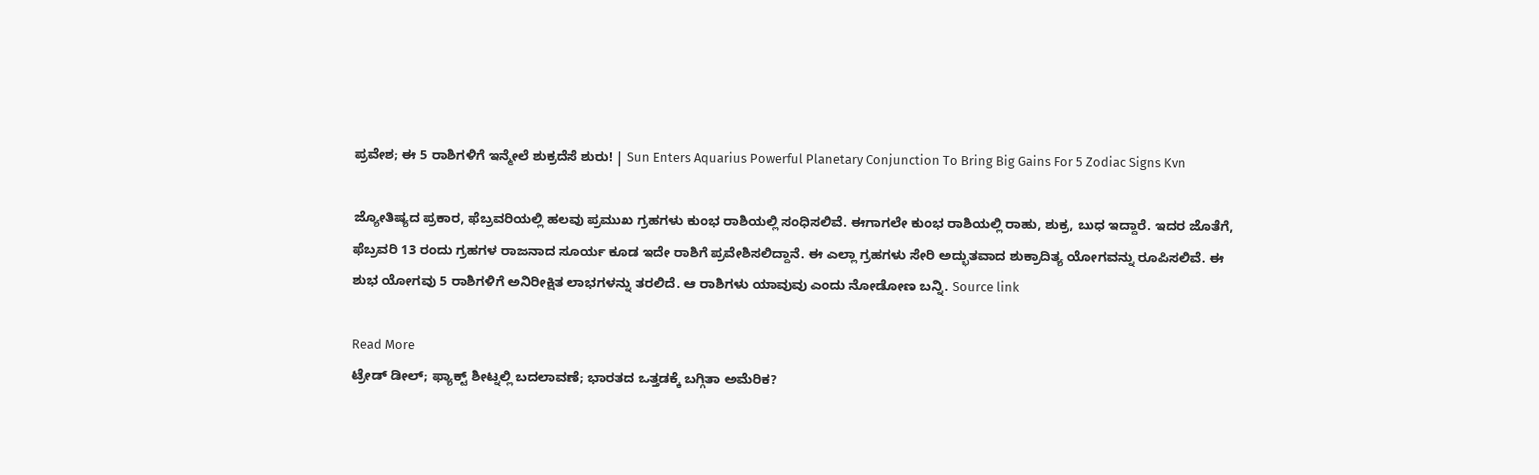ಪ್ರವೇಶ; ಈ 5 ರಾಶಿಗಳಿಗೆ ಇನ್ಮೇಲೆ ಶುಕ್ರದೆಸೆ ಶುರು! | Sun Enters Aquarius Powerful Planetary Conjunction To Bring Big Gains For 5 Zodiac Signs Kvn

ಜ್ಯೋತಿಷ್ಯದ ಪ್ರಕಾರ, ಫೆಬ್ರವರಿಯಲ್ಲಿ ಹಲವು ಪ್ರಮುಖ ಗ್ರಹಗಳು ಕುಂಭ ರಾಶಿಯಲ್ಲಿ ಸಂಧಿಸಲಿವೆ. ಈಗಾಗಲೇ ಕುಂಭ ರಾಶಿಯಲ್ಲಿ ರಾಹು, ಶುಕ್ರ, ಬುಧ ಇದ್ದಾರೆ. ಇದರ ಜೊತೆಗೆ, ಫೆಬ್ರವರಿ 13 ರಂದು ಗ್ರಹಗಳ ರಾಜನಾದ ಸೂರ್ಯ ಕೂಡ ಇದೇ ರಾಶಿಗೆ ಪ್ರವೇಶಿಸಲಿದ್ದಾನೆ. ಈ ಎಲ್ಲಾ ಗ್ರಹಗಳು ಸೇರಿ ಅದ್ಭುತವಾದ ಶುಕ್ರಾದಿತ್ಯ ಯೋಗವನ್ನು ರೂಪಿಸಲಿವೆ. ಈ ಶುಭ ಯೋಗವು 5 ರಾಶಿಗಳಿಗೆ ಅನಿರೀಕ್ಷಿತ ಲಾಭಗಳನ್ನು ತರಲಿದೆ. ಆ ರಾಶಿಗಳು ಯಾವುವು ಎಂದು ನೋಡೋಣ ಬನ್ನಿ. Source link

Read More
ಟ್ರೇಡ್ ಡೀಲ್; ಫ್ಯಾಕ್ಟ್ ಶೀಟ್ನಲ್ಲಿ ಬದಲಾವಣೆ; ಭಾರತದ ಒತ್ತಡಕ್ಕೆ ಬಗ್ಗಿತಾ ಅಮೆರಿಕ?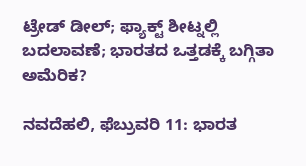ಟ್ರೇಡ್ ಡೀಲ್; ಫ್ಯಾಕ್ಟ್ ಶೀಟ್ನಲ್ಲಿ ಬದಲಾವಣೆ; ಭಾರತದ ಒತ್ತಡಕ್ಕೆ ಬಗ್ಗಿತಾ ಅಮೆರಿಕ?

ನವದೆಹಲಿ, ಫೆಬ್ರುವರಿ 11: ಭಾರತ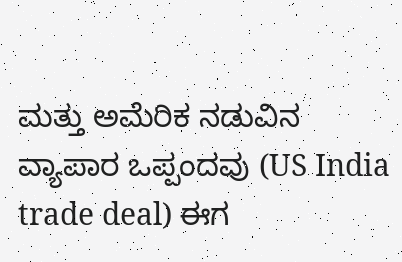ಮತ್ತು ಅಮೆರಿಕ ನಡುವಿನ ವ್ಯಾಪಾರ ಒಪ್ಪಂದವು (US India trade deal) ಈಗ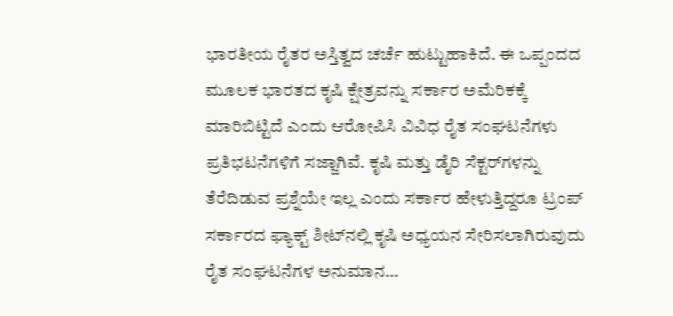ಭಾರತೀಯ ರೈತರ ಅಸ್ತಿತ್ವದ ಚರ್ಚೆ ಹುಟ್ಟುಹಾಕಿದೆ. ಈ ಒಪ್ಪಂದದ ಮೂಲಕ ಭಾರತದ ಕೃಷಿ ಕ್ಷೇತ್ರವನ್ನು ಸರ್ಕಾರ ಅಮೆರಿಕಕ್ಕೆ ಮಾರಿಬಿಟ್ಟಿದೆ ಎಂದು ಆರೋಪಿಸಿ ವಿವಿಧ ರೈತ ಸಂಘಟನೆಗಳು ಪ್ರತಿಭಟನೆಗಳಿಗೆ ಸಜ್ಜಾಗಿವೆ. ಕೃಷಿ ಮತ್ತು ಡೈರಿ ಸೆಕ್ಟರ್‌ಗಳನ್ನು ತೆರೆದಿಡುವ ಪ್ರಶ್ನೆಯೇ ಇಲ್ಲ ಎಂದು ಸರ್ಕಾರ ಹೇಳುತ್ತಿದ್ದರೂ ಟ್ರಂಪ್ ಸರ್ಕಾರದ ಫ್ಯಾಕ್ಟ್ ಶೀಟ್‌ನಲ್ಲಿ ಕೃಷಿ ಅಧ್ಯಯನ ಸೇರಿಸಲಾಗಿರುವುದು ರೈತ ಸಂಘಟನೆಗಳ ಅನುಮಾನ…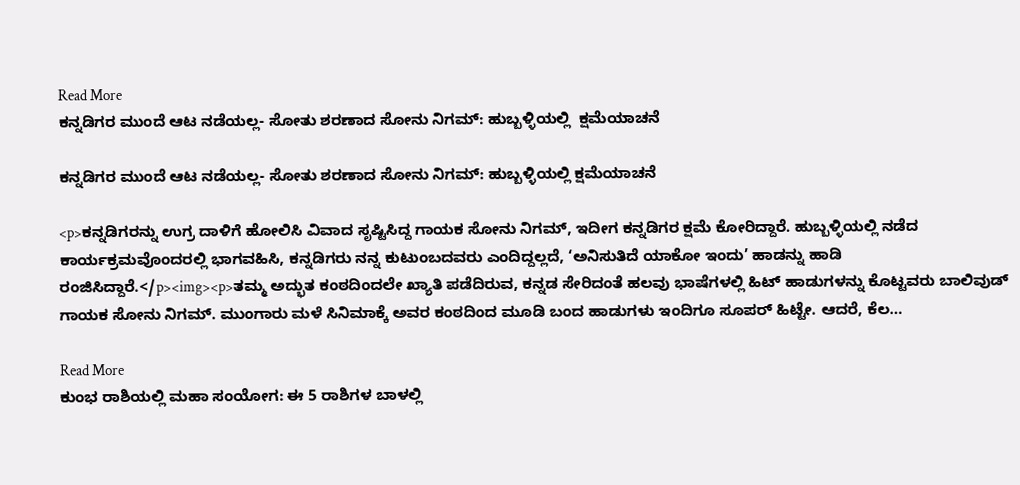Read More
ಕನ್ನಡಿಗರ ಮುಂದೆ ಆಟ ನಡೆಯಲ್ಲ- ಸೋತು ಶರಣಾದ ಸೋನು ನಿಗಮ್: ಹುಬ್ಬಳ್ಳಿಯಲ್ಲಿ  ಕ್ಷಮೆಯಾಚನೆ

ಕನ್ನಡಿಗರ ಮುಂದೆ ಆಟ ನಡೆಯಲ್ಲ- ಸೋತು ಶರಣಾದ ಸೋನು ನಿಗಮ್: ಹುಬ್ಬಳ್ಳಿಯಲ್ಲಿ ಕ್ಷಮೆಯಾಚನೆ

<p>ಕನ್ನಡಿಗರನ್ನು ಉಗ್ರ ದಾಳಿಗೆ ಹೋಲಿಸಿ ವಿವಾದ ಸೃಷ್ಟಿಸಿದ್ದ ಗಾಯಕ ಸೋನು ನಿಗಮ್, ಇದೀಗ ಕನ್ನಡಿಗರ ಕ್ಷಮೆ ಕೋರಿದ್ದಾರೆ. ಹುಬ್ಬಳ್ಳಿಯಲ್ಲಿ ನಡೆದ ಕಾರ್ಯಕ್ರಮವೊಂದರಲ್ಲಿ ಭಾಗವಹಿಸಿ, ಕನ್ನಡಿಗರು ನನ್ನ ಕುಟುಂಬದವರು ಎಂದಿದ್ದಲ್ಲದೆ, ‘ಅನಿಸುತಿದೆ ಯಾಕೋ ಇಂದು’ ಹಾಡನ್ನು ಹಾಡಿ ರಂಜಿಸಿದ್ದಾರೆ.</p><img><p>ತಮ್ಮ ಅದ್ಭುತ ಕಂಠದಿಂದಲೇ ಖ್ಯಾತಿ ಪಡೆದಿರುವ, ಕನ್ನಡ ಸೇರಿದಂತೆ ಹಲವು ಭಾಷೆಗಳಲ್ಲಿ ಹಿಟ್ ಹಾಡುಗಳನ್ನು ಕೊಟ್ಟವರು ಬಾಲಿವುಡ್ ಗಾಯಕ ಸೋನು ನಿಗಮ್. ಮುಂಗಾರು ಮಳೆ ಸಿನಿಮಾಕ್ಕೆ ಅವರ ಕಂಠದಿಂದ ಮೂಡಿ ಬಂದ ಹಾಡುಗಳು ಇಂದಿಗೂ ಸೂಪರ್ ಹಿಟ್ಟೇ. ಆದರೆ, ಕೆಲ…

Read More
ಕುಂಭ ರಾಶಿಯಲ್ಲಿ ಮಹಾ ಸಂಯೋಗ: ಈ 5 ರಾಶಿಗಳ ಬಾಳಲ್ಲಿ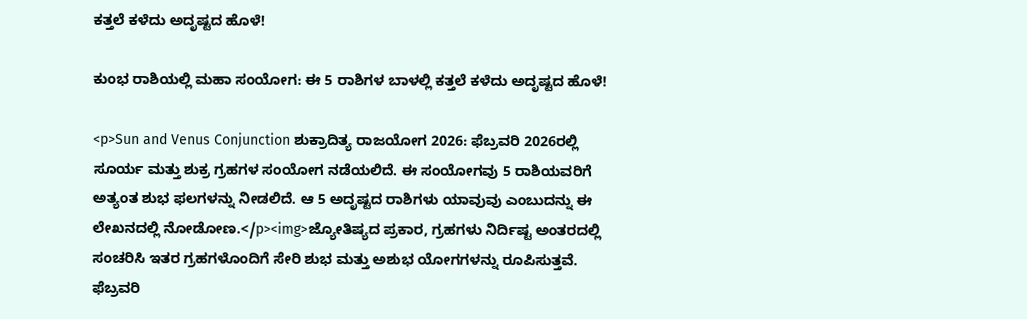ಕತ್ತಲೆ ಕಳೆದು ಅದೃಷ್ಟದ ಹೊಳೆ!

ಕುಂಭ ರಾಶಿಯಲ್ಲಿ ಮಹಾ ಸಂಯೋಗ: ಈ 5 ರಾಶಿಗಳ ಬಾಳಲ್ಲಿ ಕತ್ತಲೆ ಕಳೆದು ಅದೃಷ್ಟದ ಹೊಳೆ!

<p>Sun and Venus Conjunction ಶುಕ್ರಾದಿತ್ಯ ರಾಜಯೋಗ 2026: ಫೆಬ್ರವರಿ 2026ರಲ್ಲಿ ಸೂರ್ಯ ಮತ್ತು ಶುಕ್ರ ಗ್ರಹಗಳ ಸಂಯೋಗ ನಡೆಯಲಿದೆ. ಈ ಸಂಯೋಗವು 5 ರಾಶಿಯವರಿಗೆ ಅತ್ಯಂತ ಶುಭ ಫಲಗಳನ್ನು ನೀಡಲಿದೆ. ಆ 5 ಅದೃಷ್ಟದ ರಾಶಿಗಳು ಯಾವುವು ಎಂಬುದನ್ನು ಈ ಲೇಖನದಲ್ಲಿ ನೋಡೋಣ.</p><img>ಜ್ಯೋತಿಷ್ಯದ ಪ್ರಕಾರ, ಗ್ರಹಗಳು ನಿರ್ದಿಷ್ಟ ಅಂತರದಲ್ಲಿ ಸಂಚರಿಸಿ ಇತರ ಗ್ರಹಗಳೊಂದಿಗೆ ಸೇರಿ ಶುಭ ಮತ್ತು ಅಶುಭ ಯೋಗಗಳನ್ನು ರೂಪಿಸುತ್ತವೆ. ಫೆಬ್ರವರಿ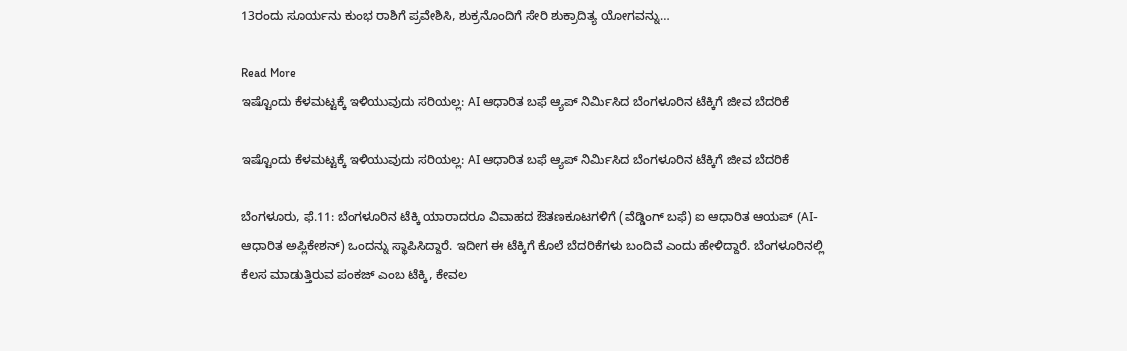13ರಂದು ಸೂರ್ಯನು ಕುಂಭ ರಾಶಿಗೆ ಪ್ರವೇಶಿಸಿ, ಶುಕ್ರನೊಂದಿಗೆ ಸೇರಿ ಶುಕ್ರಾದಿತ್ಯ ಯೋಗವನ್ನು…

Read More
ಇಷ್ಟೊಂದು ಕೆಳಮಟ್ಟಕ್ಕೆ ಇಳಿಯುವುದು ಸರಿಯಲ್ಲ: AI ಆಧಾರಿತ ಬಫೆ ಆ್ಯಪ್ ನಿರ್ಮಿಸಿದ ಬೆಂಗಳೂರಿನ ಟೆಕ್ಕಿಗೆ ಜೀವ ಬೆದರಿಕೆ

ಇಷ್ಟೊಂದು ಕೆಳಮಟ್ಟಕ್ಕೆ ಇಳಿಯುವುದು ಸರಿಯಲ್ಲ: AI ಆಧಾರಿತ ಬಫೆ ಆ್ಯಪ್ ನಿರ್ಮಿಸಿದ ಬೆಂಗಳೂರಿನ ಟೆಕ್ಕಿಗೆ ಜೀವ ಬೆದರಿಕೆ

ಬೆಂಗಳೂರು, ಫೆ.11: ಬೆಂಗಳೂರಿನ ಟೆಕ್ಕಿ ಯಾರಾದರೂ ವಿವಾಹದ ಔತಣಕೂಟಗಳಿಗೆ (ವೆಡ್ಡಿಂಗ್ ಬಫೆ) ಐ ಆಧಾರಿತ ಆಯಪ್ (AI-ಆಧಾರಿತ ಅಪ್ಲಿಕೇಶನ್) ಒಂದನ್ನು ಸ್ಥಾಪಿಸಿದ್ದಾರೆ. ಇದೀಗ ಈ ಟೆಕ್ಕಿಗೆ ಕೊಲೆ ಬೆದರಿಕೆಗಳು ಬಂದಿವೆ ಎಂದು ಹೇಳಿದ್ದಾರೆ. ಬೆಂಗಳೂರಿನಲ್ಲಿ ಕೆಲಸ ಮಾಡುತ್ತಿರುವ ಪಂಕಜ್ ಎಂಬ ಟೆಕ್ಕಿ, ಕೇವಲ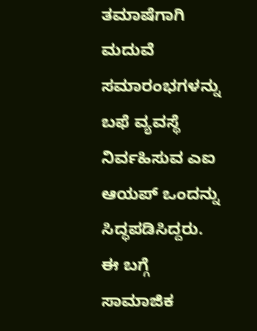ತಮಾಷೆಗಾಗಿ ಮದುವೆ ಸಮಾರಂಭಗಳನ್ನು ಬಫೆ ವ್ಯವಸ್ಥೆ ನಿರ್ವಹಿಸುವ ಎಐ ಆಯಪ್ ಒಂದನ್ನು ಸಿದ್ಧಪಡಿಸಿದ್ದರು. ಈ ಬಗ್ಗೆ ಸಾಮಾಜಿಕ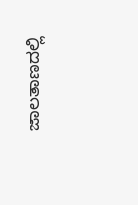ಜಾಲತಾಣದಲ್ಲಿ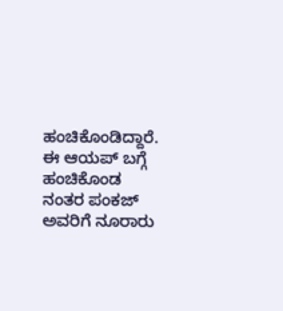ಹಂಚಿಕೊಂಡಿದ್ದಾರೆ. ಈ ಆಯಪ್ ಬಗ್ಗೆ ಹಂಚಿಕೊಂಡ ನಂತರ ಪಂಕಜ್ ಅವರಿಗೆ ನೂರಾರು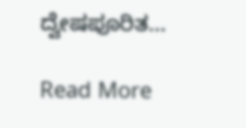ದ್ವೇಷಪೂರಿತ…

Read More